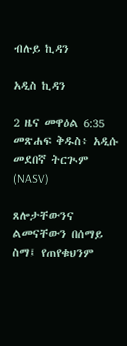ብሉይ ኪዳን

አዲስ ኪዳን

2 ዜና መዋዕል 6:35 መጽሐፍ ቅዱስ፥ አዲሱ መደበኛ ትርጒም (NASV)

ጸሎታቸውንና ልመናቸውን በሰማይ ስማ፤ የጠየቁህንም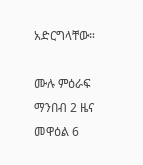አድርግላቸው።

ሙሉ ምዕራፍ ማንበብ 2 ዜና መዋዕል 6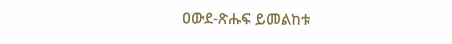ዐውደ-ጽሑፍ ይመልከቱ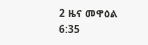2 ዜና መዋዕል 6:35